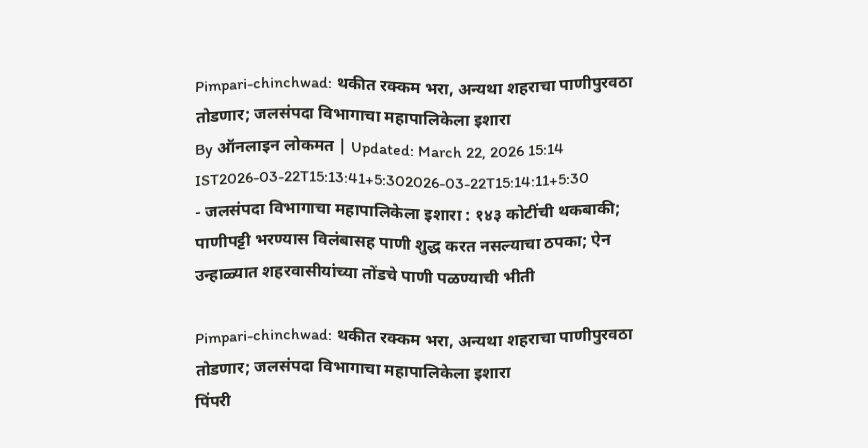Pimpari-chinchwad: थकीत रक्कम भरा, अन्यथा शहराचा पाणीपुरवठा तोडणार; जलसंपदा विभागाचा महापालिकेला इशारा
By ऑनलाइन लोकमत | Updated: March 22, 2026 15:14 IST2026-03-22T15:13:41+5:302026-03-22T15:14:11+5:30
- जलसंपदा विभागाचा महापालिकेला इशारा : १४३ कोटींची थकबाकी; पाणीपट्टी भरण्यास विलंबासह पाणी शुद्ध करत नसल्याचा ठपका; ऐन उन्हाळ्यात शहरवासीयांच्या तोंडचे पाणी पळण्याची भीती

Pimpari-chinchwad: थकीत रक्कम भरा, अन्यथा शहराचा पाणीपुरवठा तोडणार; जलसंपदा विभागाचा महापालिकेला इशारा
पिंपरी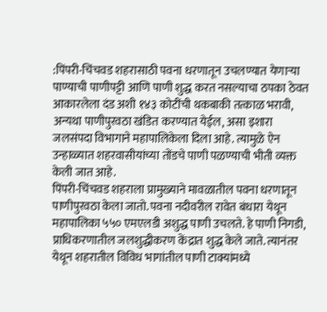:पिंपरी-चिंचवड शहरासाठी पवना धरणातून उचलण्यात येणाऱ्या पाण्याची पाणीपट्टी आणि पाणी शुद्ध करत नसल्याचा ठपका ठेवत आकारलेला दंड अशी १४३ कोटींची थकबाकी तत्काळ भरावी, अन्यथा पाणीपुरवठा खंडित करण्यात येईल, असा इशारा जलसंपदा विभागाने महापालिकेला दिला आहे. त्यामुळे ऐन उन्हाळ्यात शहरवासीयांच्या तोंडचे पाणी पळण्याची भीती व्यक्त केली जात आहे.
पिंपरी-चिंचवड शहराला प्रामुख्याने मावळातील पवना धरणातून पाणीपुरवठा केला जातो. पवना नदीवरील रावेत बंधारा येथून महापालिका ५५० एमएलडी अशुद्ध पाणी उचलते. हे पाणी निगडी, प्राधिकरणातील जलशुद्धीकरण केंद्रात शुद्ध केले जाते. त्यानंतर येथून शहरातील विविध भागांतील पाणी टाक्यांमध्ये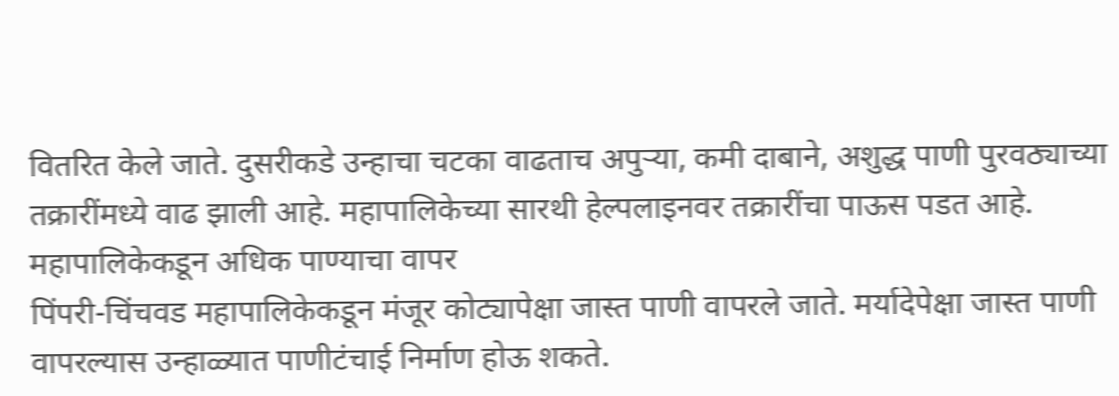वितरित केले जाते. दुसरीकडे उन्हाचा चटका वाढताच अपुऱ्या, कमी दाबाने, अशुद्ध पाणी पुरवठ्याच्या तक्रारींमध्ये वाढ झाली आहे. महापालिकेच्या सारथी हेल्पलाइनवर तक्रारींचा पाऊस पडत आहे.
महापालिकेकडून अधिक पाण्याचा वापर
पिंपरी-चिंचवड महापालिकेकडून मंजूर कोट्यापेक्षा जास्त पाणी वापरले जाते. मर्यादेपेक्षा जास्त पाणी वापरल्यास उन्हाळ्यात पाणीटंचाई निर्माण होऊ शकते.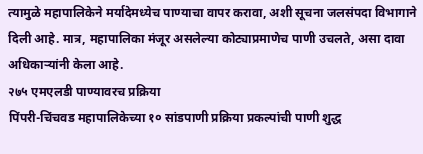त्यामुळे महापालिकेने मर्यादेमध्येच पाण्याचा वापर करावा, अशी सूचना जलसंपदा विभागाने दिली आहे. मात्र, महापालिका मंजूर असलेल्या कोट्याप्रमाणेच पाणी उचलते, असा दावा अधिकाऱ्यांनी केला आहे.
२७५ एमएलडी पाण्यावरच प्रक्रिया
पिंपरी-चिंचवड महापालिकेच्या १० सांडपाणी प्रक्रिया प्रकल्पांची पाणी शुद्ध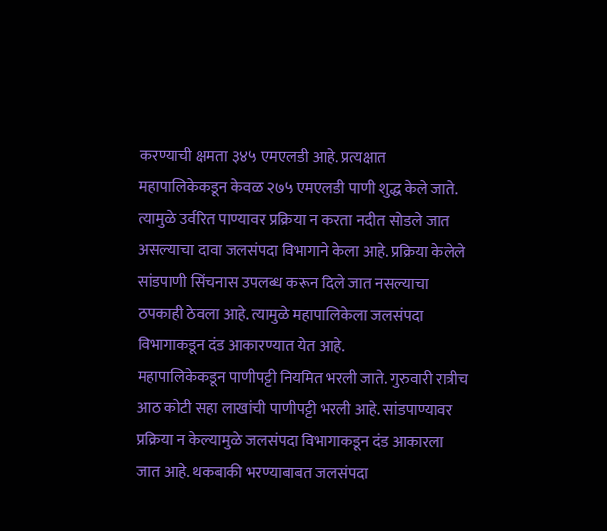करण्याची क्षमता ३४५ एमएलडी आहे. प्रत्यक्षात महापालिकेकडून केवळ २७५ एमएलडी पाणी शुद्ध केले जाते. त्यामुळे उर्वरित पाण्यावर प्रक्रिया न करता नदीत सोडले जात असल्याचा दावा जलसंपदा विभागाने केला आहे. प्रक्रिया केलेले सांडपाणी सिंचनास उपलब्ध करून दिले जात नसल्याचा ठपकाही ठेवला आहे. त्यामुळे महापालिकेला जलसंपदा विभागाकडून दंड आकारण्यात येत आहे.
महापालिकेकडून पाणीपट्टी नियमित भरली जाते. गुरुवारी रात्रीच आठ कोटी सहा लाखांची पाणीपट्टी भरली आहे. सांडपाण्यावर प्रक्रिया न केल्यामुळे जलसंपदा विभागाकडून दंड आकारला जात आहे. थकबाकी भरण्याबाबत जलसंपदा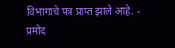विभागाचे पत्र प्राप्त झाले आहे. - प्रमोद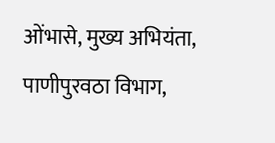ओंभासे, मुख्य अभियंता, पाणीपुरवठा विभाग,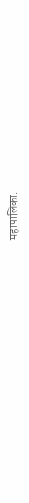महापालिका.